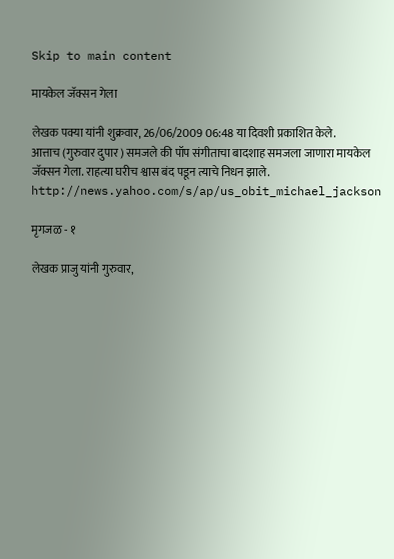Skip to main content

मायकेल जॅक्सन गेला

लेखक पक्या यांनी शुक्रवार, 26/06/2009 06:48 या दिवशी प्रकाशित केले.
आत्ताच (गुरुवार दुपार ) समजले की पॉप संगीताचा बादशाह समजला जाणारा मायकेल जॅक्सन गेला. राहत्या घरीच श्वास बंद पडून त्याचे निधन झाले. http://news.yahoo.com/s/ap/us_obit_michael_jackson

मृगजळ - १

लेखक प्राजु यांनी गुरुवार,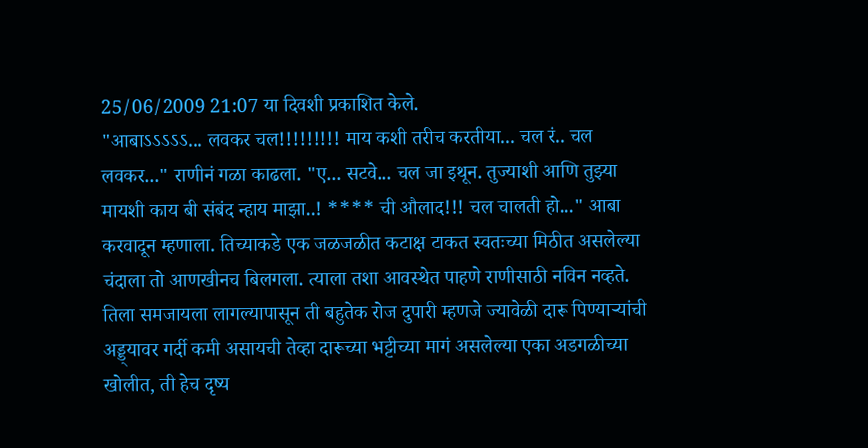25/06/2009 21:07 या दिवशी प्रकाशित केले.
"आबाऽऽऽऽऽ... लवकर चल!!!!!!!!! माय कशी तरीच करतीया... चल रं.. चल लवकर..." राणीनं गळा काढला. "ए... सटवे... चल जा इथून. तुज्याशी आणि तुझ्या मायशी काय बी संबंद न्हाय माझा..! **** ची औलाद!!! चल चालती हो..." आबा करवादून म्हणाला. तिच्याकडे एक जळजळीत कटाक्ष टाकत स्वतःच्या मिठीत असलेल्या चंदाला तो आणखीनच बिलगला. त्याला तशा आवस्थेत पाहणे राणीसाठी नविन नव्हते. तिला समजायला लागल्यापासून ती बहुतेक रोज दुपारी म्हणजे ज्यावेळी दारू पिण्यार्‍यांची अड्ड्यावर गर्दी कमी असायची तेव्हा दारूच्या भट्टीच्या मागं असलेल्या एका अडगळीच्या खोलीत, ती हेच दृष्य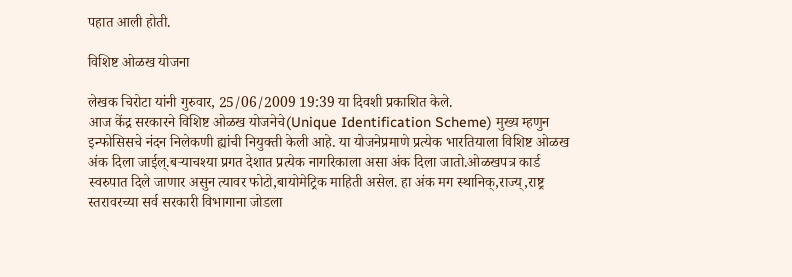पहात आली होती.

विशिष्ट ओळख योजना

लेखक चिरोटा यांनी गुरुवार, 25/06/2009 19:39 या दिवशी प्रकाशित केले.
आज केंद्र सरकारने विशिष्ट ओळख योजनेचे(Unique Identification Scheme) मुख्य म्हणुन इन्फोसिसचे नंदन निलेकणी ह्यांची नियुक्ती केली आहे. या योजनेप्रमाणे प्रत्येक भारतियाला विशिष्ट ओळख अंक दिला जाईल्.बर्‍याचश्या प्रगत देशात प्रत्येक नागरिकाला असा अंक दिला जातो.ओळखपत्र कार्ड स्वरुपात दिले जाणार असुन त्यावर फोटो,बायोमेट्रिक माहिती असेल. हा अंक मग स्थानिक्,राज्य्,राष्ट्र स्तरावरच्या सर्व सरकारी विभागाना जोडला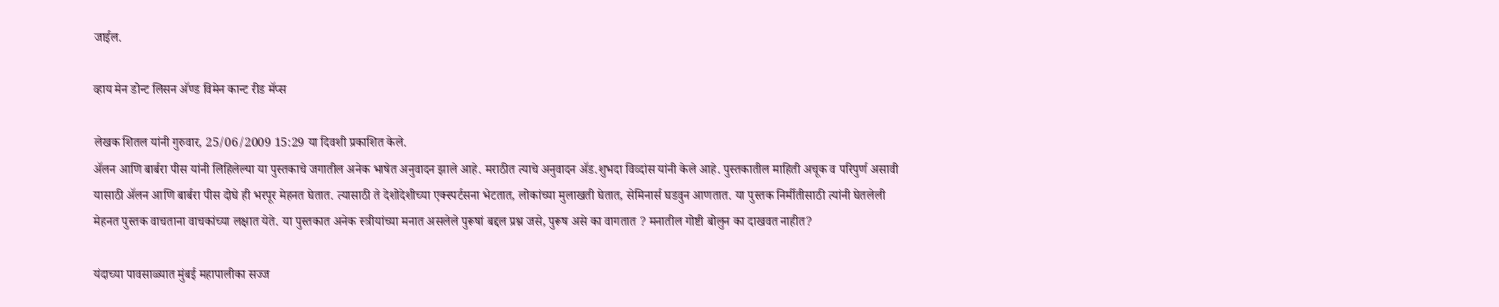जाईल.

व्हाय मेन डोन्ट लिसन अ‍ॅण्ड विमेन कान्ट रीड मॅप्स

लेखक शितल यांनी गुरुवार, 25/06/2009 15:29 या दिवशी प्रकाशित केले.
अ‍ॅलन आणि बार्बरा पीस यांनी लिहिलेल्या या पुस्तकाचे जगातील अनेक भाषेत अनुवादन झाले आहे. मराठीत त्याचे अनुवादन अ‍ॅड.शुभदा विव्दांस यांनी केले आहे. पुस्तकातील माहिती अचूक व परिपुर्ण असावी यासाठी अ‍ॅलन आणि बार्बरा पीस दोघे ही भरपूर मेहनत घेतात. त्यासाठी ते देशोदेशीच्या एक्स्पर्टसना भेटतात, लोकांच्या मुलाखती घेतात, सेमिनार्स घडवुन आणतात. या पुस्तक निर्मीतीसाठी त्यांनी घेतलेली मेहनत पुस्तक वाचताना वाचकांच्या लक्षात येते. या पुस्तकात अनेक स्त्रीयांच्या मनात असलेले पुरूषां बद्दल प्रश्न जसे, पुरूष असे का वागतात ? मनातील गोष्टी बोलुन का दाखवत नाहीत?

यंदाच्या पावसाळ्यात मुंबई महापालीका सज्ज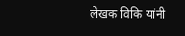लेखक विकि यांनी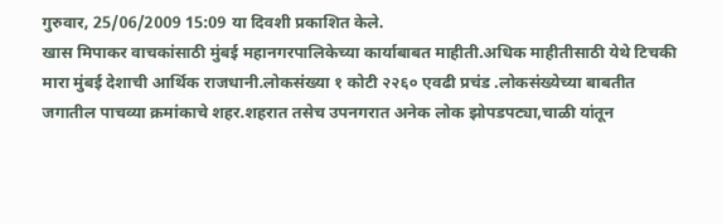गुरुवार, 25/06/2009 15:09 या दिवशी प्रकाशित केले.
खास मिपाकर वाचकांसाठी मुंबई महानगरपालिकेच्या कार्याबाबत माहीती.अधिक माहीतीसाठी येथे टिचकी मारा मुंबई देशाची आर्थिक राजधानी.लोकसंख्या १ कोटी २२६० एवढी प्रचंड .लोकसंख्येच्या बाबतीत जगातील पाचव्या क्रमांकाचे शहर.शहरात तसेच उपनगरात अनेक लोक झोपडपट्या,चाळी यांतून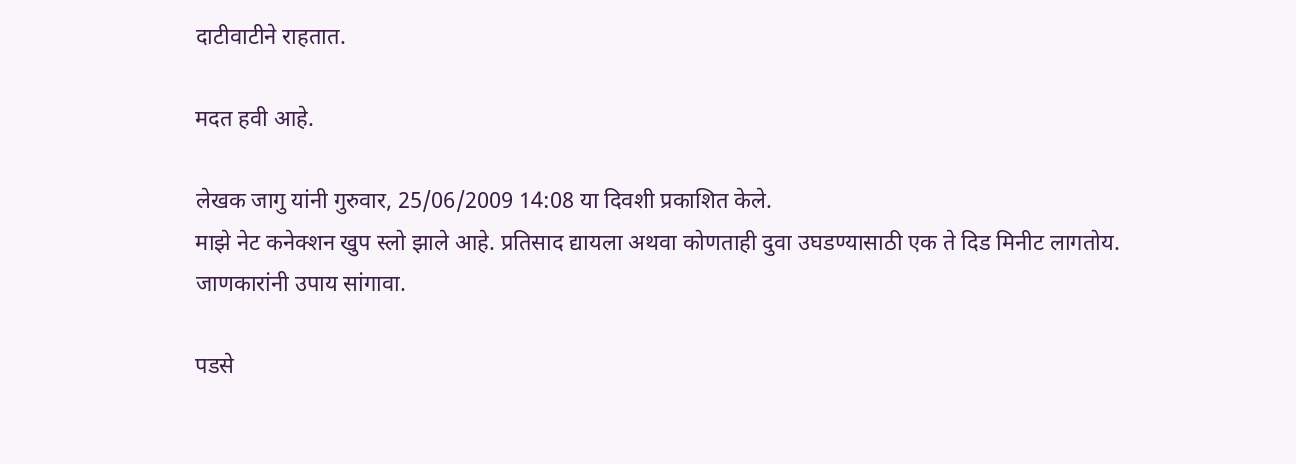दाटीवाटीने राहतात.

मदत हवी आहे.

लेखक जागु यांनी गुरुवार, 25/06/2009 14:08 या दिवशी प्रकाशित केले.
माझे नेट कनेक्शन खुप स्लो झाले आहे. प्रतिसाद द्यायला अथवा कोणताही दुवा उघडण्यासाठी एक ते दिड मिनीट लागतोय. जाणकारांनी उपाय सांगावा.

पडसे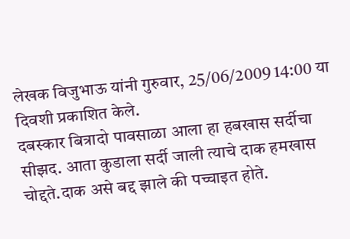लेखक विजुभाऊ यांनी गुरुवार, 25/06/2009 14:00 या दिवशी प्रकाशित केले.
दबस्कार बित्रादो पावसाळा आला हा हबखास सर्दीचा सीझद. आता कुडाला सर्दी जाली त्याचे दाक हमखास चोद्दते.दाक असे बद्द झाले की पच्चाइत होते.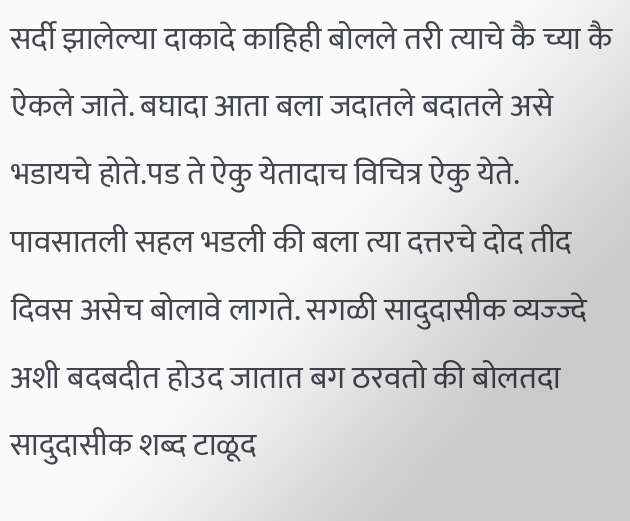सर्दी झालेल्या दाकादे काहिही बोलले तरी त्याचे कै च्या कै ऐकले जाते. बघादा आता बला जदातले बदातले असे भडायचे होते.पड ते ऐकु येतादाच विचित्र ऐकु येते. पावसातली सहल भडली की बला त्या दत्तरचे दोद तीद दिवस असेच बोलावे लागते. सगळी सादुदासीक व्यज्ज्दे अशी बदबदीत होउद जातात बग ठरवतो की बोलतदा सादुदासीक शब्द टाळूद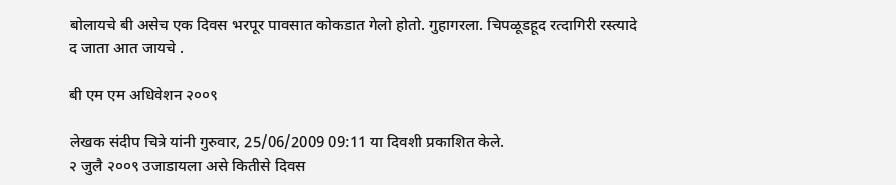बोलायचे बी असेच एक दिवस भरपूर पावसात कोकडात गेलो होतो. गुहागरला. चिपळूडहूद रत्दागिरी रस्त्यादे द जाता आत जायचे .

बी एम एम अधिवेशन २००९

लेखक संदीप चित्रे यांनी गुरुवार, 25/06/2009 09:11 या दिवशी प्रकाशित केले.
२ जुलै २००९ उजाडायला असे कितीसे दिवस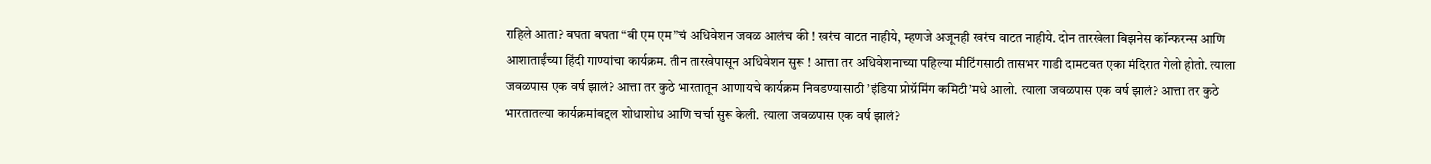राहिले आता? बघता बघता “बी एम एम”चं अधिवेशन जवळ आलंच की ! खरंच वाटत नाहीये, म्हणजे अजूनही खरंच वाटत नाहीये. दोन तारखेला बिझनेस कॉन्फरन्स आणि आशाताईंच्या हिंदी गाण्यांचा कार्यक्रम. तीन तारखेपासून अधिवेशन सुरू ! आत्ता तर अधिवेशनाच्या पहिल्या मीटिंगसाठी तासभर गाडी दामटवत एका मंदिरात गेलो होतो. त्याला जवळपास एक वर्ष झालं? आत्ता तर कुठे भारतातून आणायचे कार्यक्रम निवडण्यासाठी ’इंडिया प्रोग्रॅमिंग कमिटी’मधे आलो. त्याला जवळपास एक वर्ष झालं? आत्ता तर कुठे भारतातल्या कार्यक्रमांबद्दल शोधाशोध आणि चर्चा सुरू केली. त्याला जवळपास एक वर्ष झालं?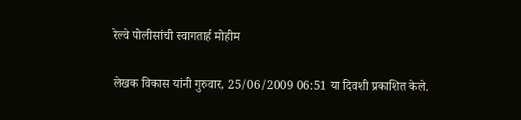रेल्वे पोलीसांची स्वागतार्ह मोहीम

लेखक विकास यांनी गुरुवार, 25/06/2009 06:51 या दिवशी प्रकाशित केले.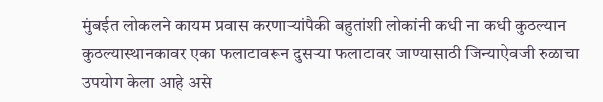मुंबईत लोकलने कायम प्रवास करणार्‍यांपैकी बहुतांशी लोकांनी कधी ना कधी कुठल्यान कुठल्यास्थानकावर एका फलाटावरून दुसर्‍या फलाटावर जाण्यासाठी जिन्याऐवजी रुळाचा उपयोग केला आहे असे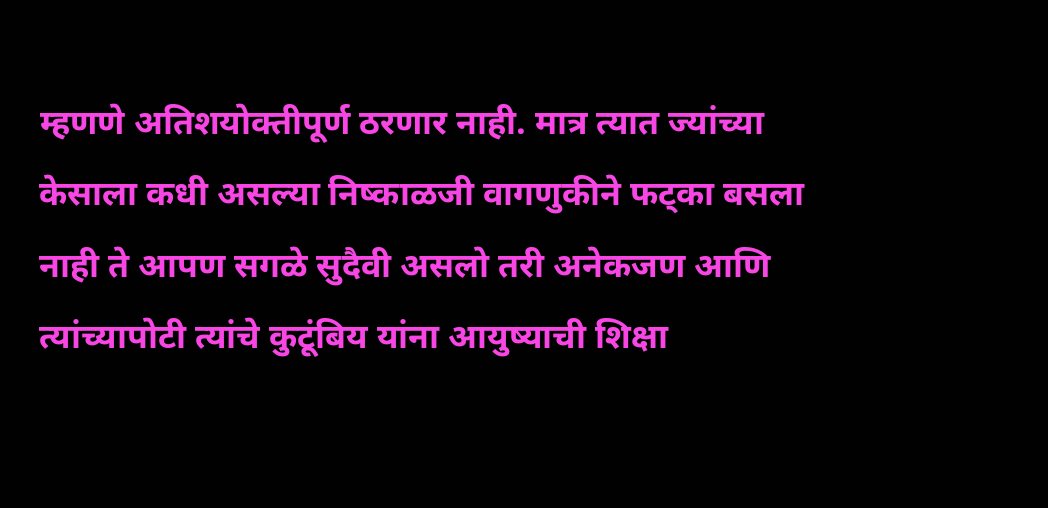म्हणणे अतिशयोक्तीपूर्ण ठरणार नाही. मात्र त्यात ज्यांच्या केसाला कधी असल्या निष्काळजी वागणुकीने फट्का बसला नाही ते आपण सगळे सुदैवी असलो तरी अनेकजण आणि त्यांच्यापोटी त्यांचे कुटूंबिय यांना आयुष्याची शिक्षा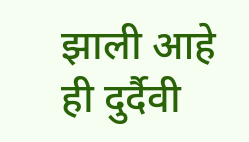झाली आहे ही दुर्दैवी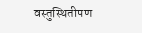वस्तुस्थितीपण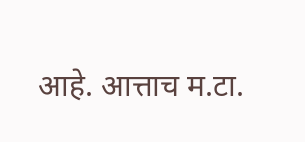आहे. आत्ताच म.टा.